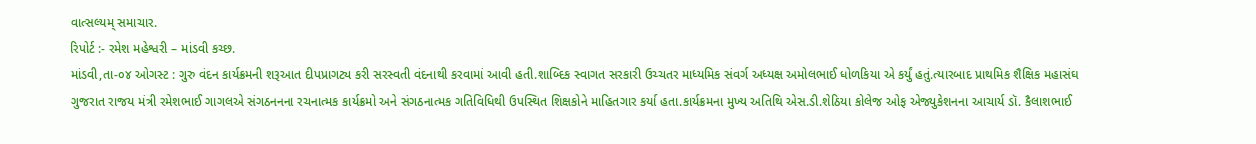વાત્સલ્યમ્ સમાચાર.
રિપોર્ટ :- રમેશ મહેશ્વરી – માંડવી કચ્છ.
માંડવી,તા-૦૪ ઓગસ્ટ : ગુરુ વંદન કાર્યક્રમની શરૂઆત દીપપ્રાગટ્ય કરી સરસ્વતી વંદનાથી કરવામાં આવી હતી.શાબ્દિક સ્વાગત સરકારી ઉચ્ચતર માધ્યમિક સંવર્ગ અધ્યક્ષ અમોલભાઈ ધોળકિયા એ કર્યું હતું.ત્યારબાદ પ્રાથમિક શૈક્ષિક મહાસંઘ ગુજરાત રાજય મંત્રી રમેશભાઈ ગાગલએ સંગઠનનના રચનાત્મક કાર્યક્રમો અને સંગઠનાત્મક ગતિવિધિથી ઉપસ્થિત શિક્ષકોને માહિતગાર કર્યા હતા.કાર્યક્રમના મુખ્ય અતિથિ એસ.ડી.શેઠિયા કોલેજ ઓફ એજ્યુકેશનના આચાર્ય ડૉ. કૈલાશભાઈ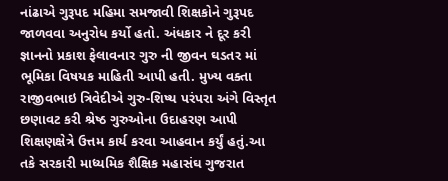નાંઢાએ ગુરૂપદ મહિમા સમજાવી શિક્ષકોને ગુરૂપદ જાળવવા અનુરોધ કર્યો હતો. અંધકાર ને દૂર કરી જ્ઞાનનો પ્રકાશ ફેલાવનાર ગુરુ ની જીવન ઘડતર માં ભૂમિકા વિષયક માહિતી આપી હતી. મુખ્ય વક્તા રાજીવભાઇ ત્રિવેદીએ ગુરુ-શિષ્ય પરંપરા અંગે વિસ્તૃત છણાવટ કરી શ્રેષ્ઠ ગુરુઓના ઉદાહરણ આપી શિક્ષણક્ષેત્રે ઉત્તમ કાર્ય કરવા આહવાન કર્યું હતું.આ તકે સરકારી માધ્યમિક શૈક્ષિક મહાસંઘ ગુજરાત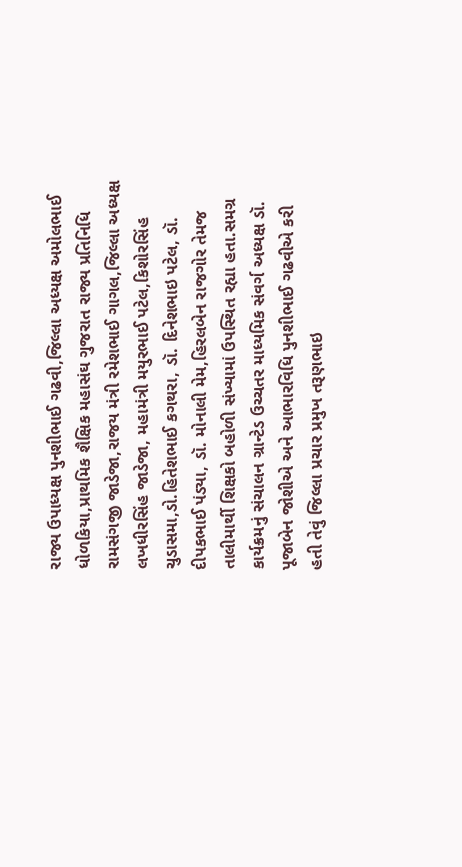રાજ્ય ઉપાધ્યક્ષ પુનશીભાઈ ગઢવી,જિલ્લા અધ્યક્ષ અમોલભાઈ ધોળકિયા,પ્રાથમિક શૈક્ષિક મહાસંઘ ગુજરાત રાજ્ય પ્રતિનિધિ રામસંગજી જાડેજા,રાજય મંત્રી રમેશભાઈ ગાગલ,જિલ્લા અધ્યક્ષ લખધીરસિંહ જાડેજા, મહામંત્રી મયુરભાઈ પટેલ,કિશોરસિંહ ચુડાસમા,ડો.હિતેશભાઈ કગથરા, ડૉ. દિનેશભાઇ પટેલ, ડૉ. દીપકભાઈ પંડ્યા, ડૉ. મોનાલી મેમ,હિરલબેન રાજગોર તેમજ તાલીમાર્થી શિક્ષકો બહોળી સંખ્યામાં ઉપસ્થિત રહ્યા હતા.સમગ્ર કાર્યક્રમનું સંચાલન ગ્રાન્ટેડ ઉચ્ચતર માધ્યમિક સંવર્ગ અધ્યક્ષ ડૉ. પૂજાબેન જોશીએ અને આભારવિધિ પુનશીભાઈ ગઢવીએ કરી હતી તેવું જિલ્લા પ્રચાર પ્રમુખ તરૂણભાઇ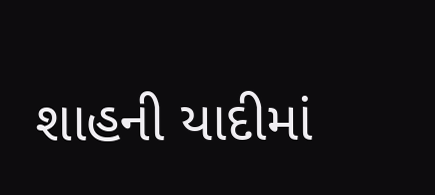શાહની યાદીમાં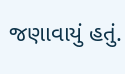જણાવાયું હતું.